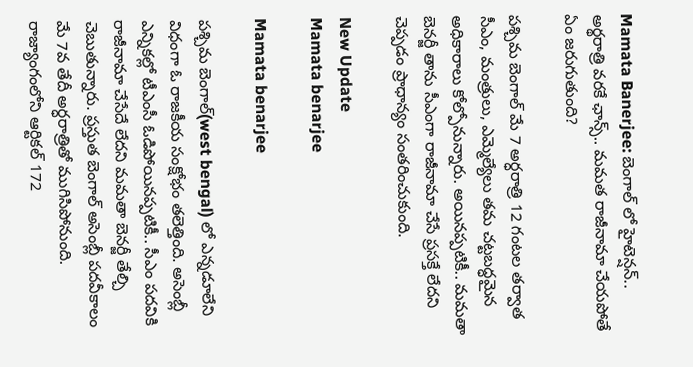Mamata Banerjee: బెంగాల్ లో హైటెన్షన్.. అర్థరాత్రి వరకే ఛాన్స్.. మమత రాజీనామా చేయపోతే ఏం జరుగుతుంది?

పశ్చిమ బెంగాల్‌ మే 7 అర్ధరాత్రి 12 గంటల తర్వాత సీఎం, మంత్రులు, ఎమ్మెల్యేలు తమ చట్టబద్ధమైన అధికారాలు కోల్పోనున్నారు. అయినప్పటికీ.. మమతా బెనర్జీ తాను సీఎంగా రాజీనామా చేసే ప్రసక్తే లేదని చెప్పడం ప్రాధాన్యం సంతరించుకుంది.

New Update
Mamata benarjee

Mamata benarjee

పశ్చిమ బెంగాల్‌(west bengal) లో ఎన్నడూలేని విధంగా ఓ రాజకీయ సంక్షోభం తలెత్తింది. అసెంబ్లీ ఎన్నికల్లో టీఎంసీ ఓడిపోయినప్పటికీ.. సీఎం పదవికి రాజీనామా చేసేదే లేదని మమతా బెనర్జీ తేల్చి చెబుతున్నారు. ప్రస్తుత బెంగాల్ అసెంబ్లీ పదవీకాలం మే 7వ తేదీ అర్ధరాత్రితో ముగిసిపోనుంది. రాజ్యాంగంలోని ఆర్టికల్ 172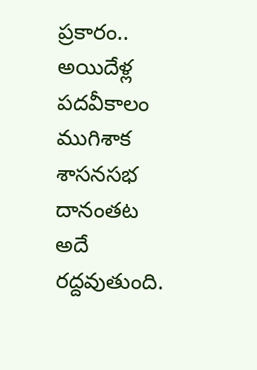ప్రకారం.. అయిదేళ్ల పదవీకాలం ముగిశాక శాసనసభ దానంతట అదే రద్దవుతుంది.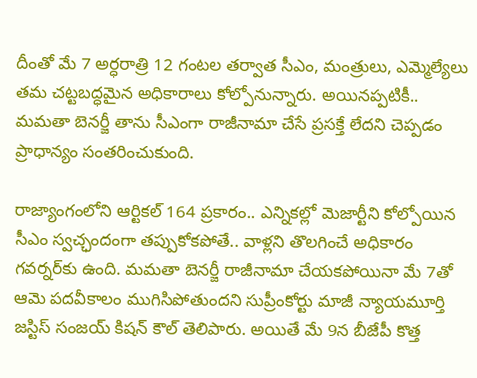దీంతో మే 7 అర్ధరాత్రి 12 గంటల తర్వాత సీఎం, మంత్రులు, ఎమ్మెల్యేలు తమ చట్టబద్ధమైన అధికారాలు కోల్పోనున్నారు. అయినప్పటికీ.. మమతా బెనర్జీ తాను సీఎంగా రాజీనామా చేసే ప్రసక్తే లేదని చెప్పడం ప్రాధాన్యం సంతరించుకుంది.

రాజ్యాంగంలోని ఆర్టికల్ 164 ప్రకారం.. ఎన్నికల్లో మెజార్టీని కోల్పోయిన సీఎం స్వచ్ఛందంగా తప్పుకోకపోతే.. వాళ్లని తొలగించే అధికారం గవర్నర్‌కు ఉంది. మమతా బెనర్జీ రాజీనామా చేయకపోయినా మే 7తో ఆమె పదవీకాలం ముగిసిపోతుందని సుప్రీంకోర్టు మాజీ న్యాయమూర్తి జస్టిస్ సంజయ్ కిషన్ కౌల్ తెలిపారు. అయితే మే 9న బీజేపీ కొత్త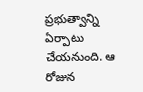ప్రభుత్వాన్ని ఏర్పాటు చేయనుంది. ఆ రోజున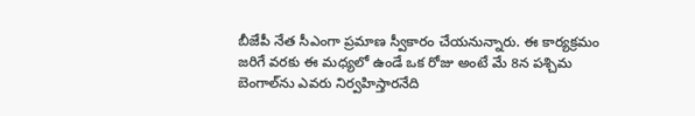బీజేపీ నేత సీఎంగా ప్రమాణ స్వీకారం చేయనున్నారు. ఈ కార్యక్రమం జరిగే వరకు ఈ మధ్యలో ఉండే ఒక రోజు అంటే మే 8న పశ్చిమ బెంగాల్‌ను ఎవరు నిర్వహిస్తారనేది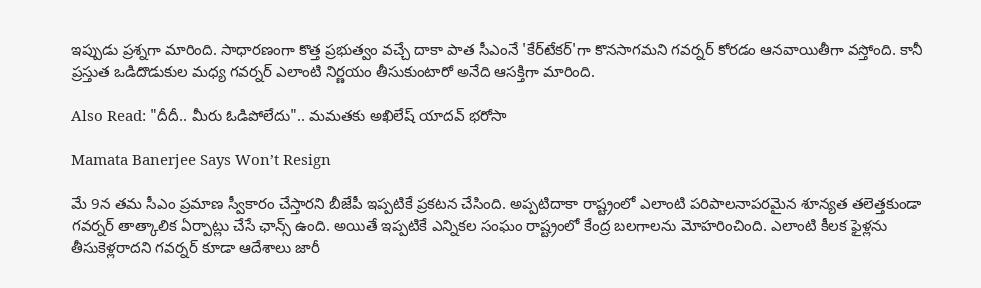ఇప్పుడు ప్రశ్నగా మారింది. సాధారణంగా కొత్త ప్రభుత్వం వచ్చే దాకా పాత సీఎంనే 'కేర్‌టేకర్'గా కొనసాగమని గవర్నర్ కోరడం ఆనవాయితీగా వస్తోంది. కానీ ప్రస్తుత ఒడిదొడుకుల మధ్య గవర్నర్ ఎలాంటి నిర్ణయం తీసుకుంటారో అనేది ఆసక్తిగా మారింది.

Also Read: "దీదీ.. మీరు ఓడిపోలేదు".. మమతకు అఖిలేష్ యాదవ్ భరోసా

Mamata Banerjee Says Won’t Resign

మే 9న తమ సీఎం ప్రమాణ స్వీకారం చేస్తారని బీజేపీ ఇప్పటికే ప్రకటన చేసింది. అప్పటిదాకా రాష్ట్రంలో ఎలాంటి పరిపాలనాపరమైన శూన్యత తలెత్తకుండా గవర్నర్ తాత్కాలిక ఏర్పాట్లు చేసే ఛాన్స్ ఉంది. అయితే ఇప్పటికే ఎన్నికల సంఘం రాష్ట్రంలో కేంద్ర బలగాలను మోహరించింది. ఎలాంటి కీలక ఫైళ్లను తీసుకెళ్లరాదని గవర్నర్ కూడా ఆదేశాలు జారీ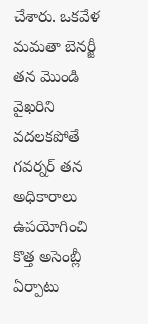చేశారు. ఒకవేళ మమతా బెనర్జీ తన మొండి వైఖరిని వదలకపోతే గవర్నర్ తన అధికారాలు ఉపయోగించి కొత్త అసెంబ్లీ ఏర్పాటు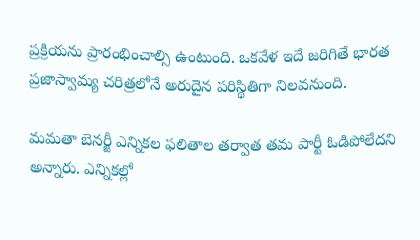ప్రక్రియను ప్రారంభించాల్సి ఉంటుంది. ఒకవేళ ఇదే జరిగితే భారత ప్రజాస్వామ్య చరిత్రలోనే అరుదైన పరిస్థితిగా నిలవనుంది.

మమతా బెనర్జీ ఎన్నికల ఫలితాల తర్వాత తమ పార్టీ ఓడిపోలేదని అన్నారు. ఎన్నికల్లో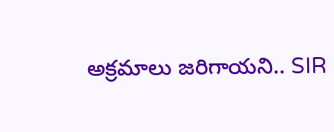అక్రమాలు జరిగాయని.. SIR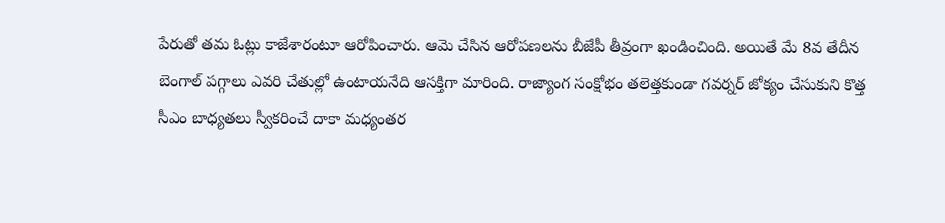పేరుతో తమ ఓట్లు కాజేశారంటూ ఆరోపించారు. ఆమె చేసిన ఆరోపణలను బీజేపీ తీవ్రంగా ఖండించింది. అయితే మే 8వ తేదీన బెంగాల్ పగ్గాలు ఎవరి చేతుల్లో ఉంటాయనేది ఆసక్తిగా మారింది. రాజ్యాంగ సంక్షోభం తలెత్తకుండా గవర్నర్ జోక్యం చేసుకుని కొత్త సీఎం బాధ్యతలు స్వీకరించే దాకా మధ్యంతర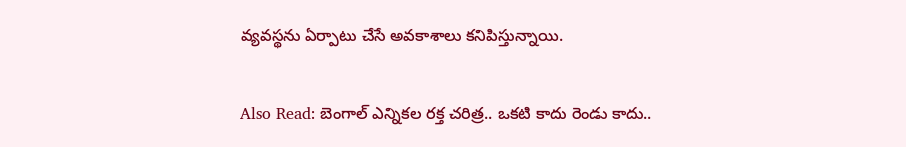వ్యవస్థను ఏర్పాటు చేసే అవకాశాలు కనిపిస్తున్నాయి.

Also Read: బెంగాల్ ఎన్నికల రక్త చరిత్ర.. ఒకటి కాదు రెండు కాదు..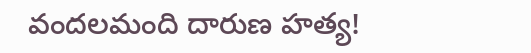వందలమంది దారుణ హత్య!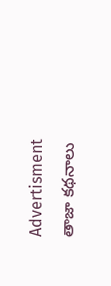Advertisment
తాజా కథనాలు